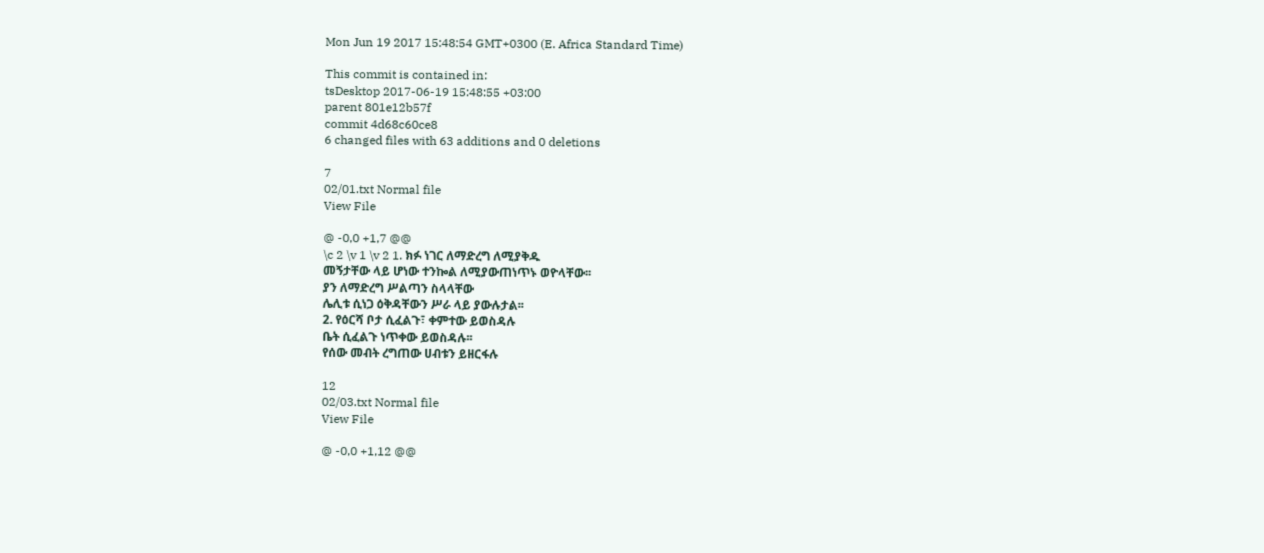Mon Jun 19 2017 15:48:54 GMT+0300 (E. Africa Standard Time)

This commit is contained in:
tsDesktop 2017-06-19 15:48:55 +03:00
parent 801e12b57f
commit 4d68c60ce8
6 changed files with 63 additions and 0 deletions

7
02/01.txt Normal file
View File

@ -0,0 +1,7 @@
\c 2 \v 1 \v 2 1. ክፉ ነገር ለማድረግ ለሚያቅዱ
መኝታቸው ላይ ሆነው ተንኰል ለሚያውጠነጥኑ ወዮላቸው፡፡
ያን ለማድረግ ሥልጣን ስላላቸው
ሌሊቱ ሲነጋ ዕቅዳቸውን ሥራ ላይ ያውሉታል፡፡
2. የዕርሻ ቦታ ሲፈልጉ፣ ቀምተው ይወስዳሉ
ቤት ሲፈልጉ ነጥቀው ይወስዳሉ፡፡
የሰው መብት ረግጠው ሀብቱን ይዘርፋሉ

12
02/03.txt Normal file
View File

@ -0,0 +1,12 @@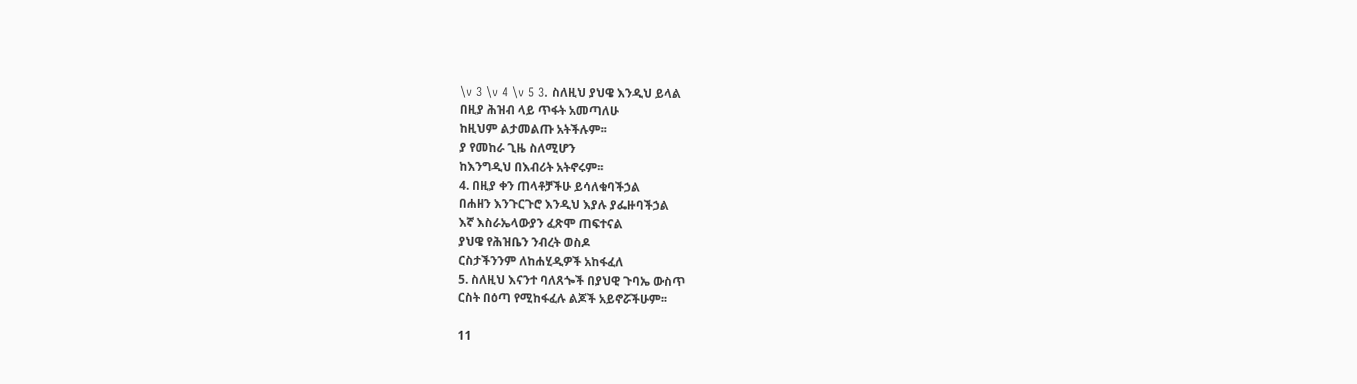\v 3 \v 4 \v 5 3. ስለዚህ ያህዌ እንዲህ ይላል
በዚያ ሕዝብ ላይ ጥፋት አመጣለሁ
ከዚህም ልታመልጡ አትችሉም፡፡
ያ የመከራ ጊዜ ስለሚሆን
ከእንግዲህ በእብሪት አትኖሩም፡፡
4. በዚያ ቀን ጠላቶቻችሁ ይሳለቁባችኃል
በሐዘን እንጉርጉሮ እንዲህ እያሉ ያፌዙባችኃል
እኛ እስራኤላውያን ፈጽሞ ጠፍተናል
ያህዌ የሕዝቤን ንብረት ወስዶ
ርስታችንንም ለከሐሂዲዎች አከፋፈለ
5. ስለዚህ እናንተ ባለጸጐች በያህዊ ጉባኤ ውስጥ
ርስት በዕጣ የሚከፋፈሉ ልጆች አይኖሯችሁም፡፡

11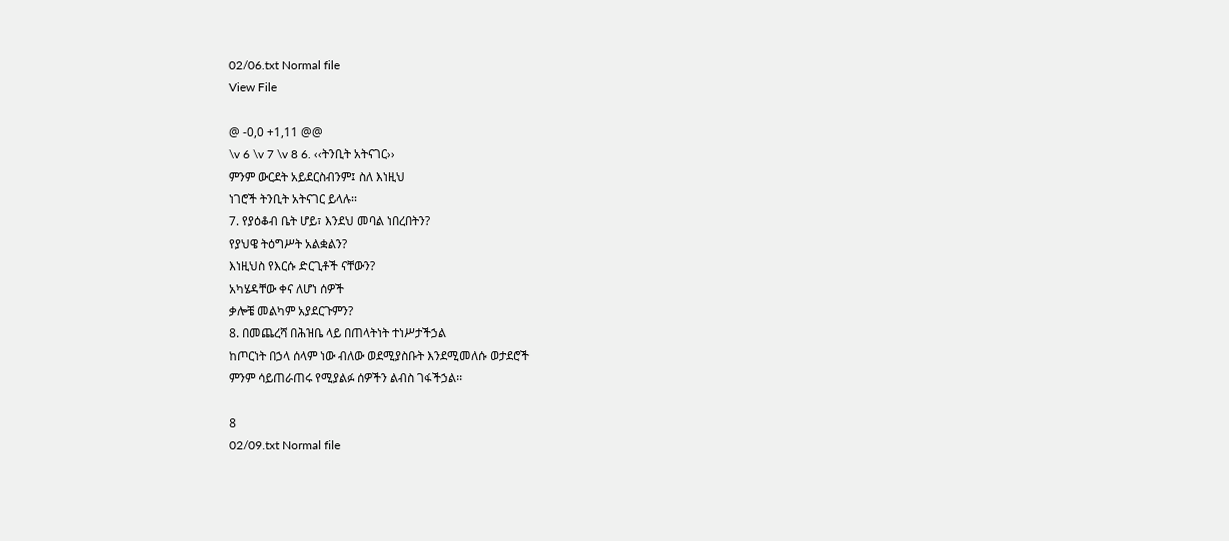02/06.txt Normal file
View File

@ -0,0 +1,11 @@
\v 6 \v 7 \v 8 6. ‹‹ትንቢት አትናገር››
ምንም ውርደት አይደርስብንም፤ ስለ እነዚህ
ነገሮች ትንቢት አትናገር ይላሉ፡፡
7. የያዕቆብ ቤት ሆይ፣ እንደህ መባል ነበረበትን?
የያህዌ ትዕግሥት አልቋልን?
እነዚህስ የእርሱ ድርጊቶች ናቸውን?
አካሄዳቸው ቀና ለሆነ ሰዎች
ቃሎቼ መልካም አያደርጉምን?
8. በመጨረሻ በሕዝቤ ላይ በጠላትነት ተነሥታችኃል
ከጦርነት በኃላ ሰላም ነው ብለው ወደሚያስቡት እንደሚመለሱ ወታደሮች
ምንም ሳይጠራጠሩ የሚያልፉ ሰዎችን ልብስ ገፋችኃል፡፡

8
02/09.txt Normal file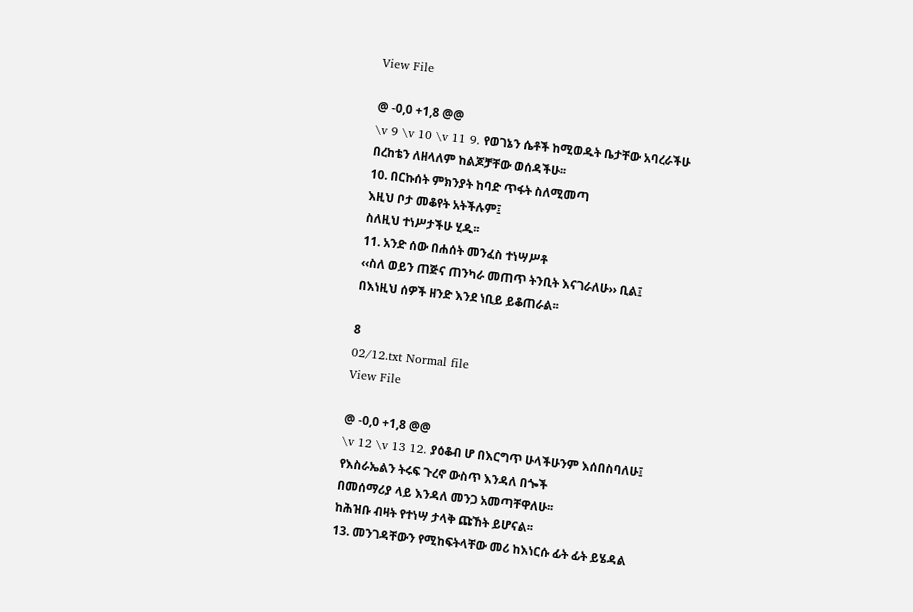View File

@ -0,0 +1,8 @@
\v 9 \v 10 \v 11 9. የወገኔን ሴቶች ከሚወዱት ቤታቸው አባረራችሁ
በረከቴን ለዘላለም ከልጆቻቸው ወሰዳችሁ፡፡
10. በርኩሰት ምክንያት ከባድ ጥፋት ስለሚመጣ
እዚህ ቦታ መቆየት አትችሉም፤
ስለዚህ ተነሥታችሁ ሂዱ፡፡
11. አንድ ሰው በሐሰት መንፈስ ተነሣሥቶ
‹‹ስለ ወይን ጠጅና ጠንካራ መጠጥ ትንቢት እናገራለሁ›› ቢል፤
በእነዚህ ሰዎች ዘንድ እንደ ነቢይ ይቆጠራል፡፡

8
02/12.txt Normal file
View File

@ -0,0 +1,8 @@
\v 12 \v 13 12. ያዕቆብ ሆ በእርግጥ ሁላችሁንም እሰበስባለሁ፤
የእስራኤልን ትሩፍ ጉረኖ ውስጥ እንዳለ በጐች
በመሰማሪያ ላይ እንዳለ መንጋ አመጣቸዋለሁ፡፡
ከሕዝቡ ብዛት የተነሣ ታላቅ ጩኸት ይሆናል፡፡
13. መንገዳቸውን የሚከፍትላቸው መሪ ከእነርሱ ፊት ፊት ይሄዳል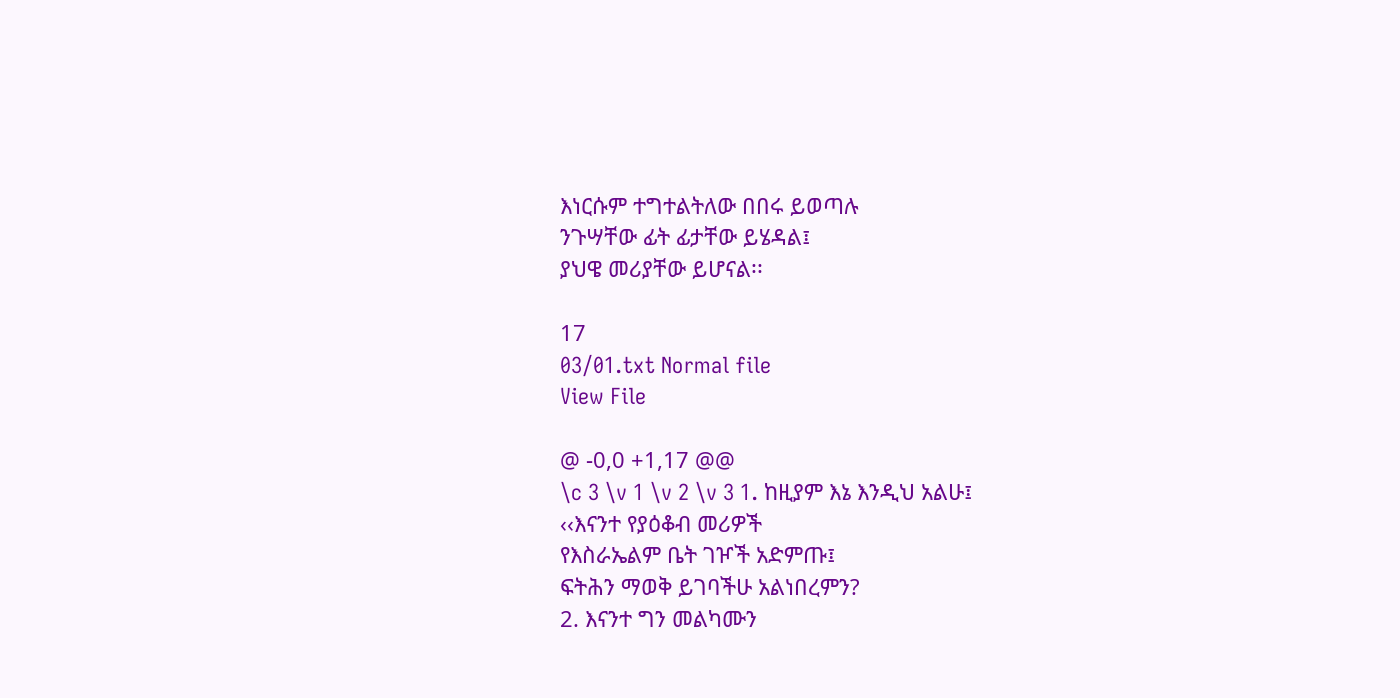እነርሱም ተግተልትለው በበሩ ይወጣሉ
ንጉሣቸው ፊት ፊታቸው ይሄዳል፤
ያህዌ መሪያቸው ይሆናል፡፡

17
03/01.txt Normal file
View File

@ -0,0 +1,17 @@
\c 3 \v 1 \v 2 \v 3 1. ከዚያም እኔ እንዲህ አልሁ፤
‹‹እናንተ የያዕቆብ መሪዎች
የእስራኤልም ቤት ገዦች አድምጡ፤
ፍትሕን ማወቅ ይገባችሁ አልነበረምን?
2. እናንተ ግን መልካሙን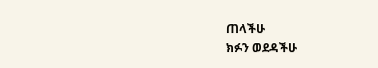ጠላችሁ
ክፉን ወደዳችሁ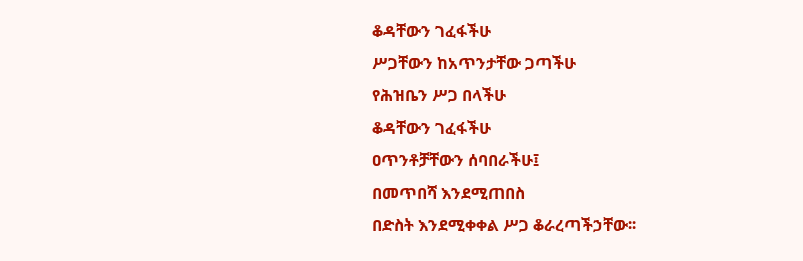ቆዳቸውን ገፈፋችሁ
ሥጋቸውን ከአጥንታቸው ጋጣችሁ
የሕዝቤን ሥጋ በላችሁ
ቆዳቸውን ገፈፋችሁ
ዐጥንቶቻቸውን ሰባበራችሁ፤
በመጥበሻ እንደሚጠበስ
በድስት እንደሚቀቀል ሥጋ ቆራረጣችኃቸው፡፡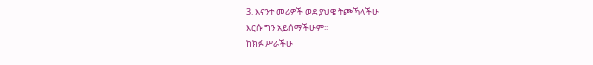3. እናንተ መሪዎች ወደ ያህዌ ትጮኻላችሁ
እርሱ ግን አይሰማችሁም፡፡
ከክፉ ሥራችሁ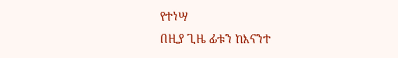የተነሣ
በዚያ ጊዜ ፊቱን ከእናንተ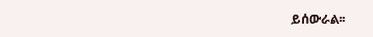ይሰውራል፡፡